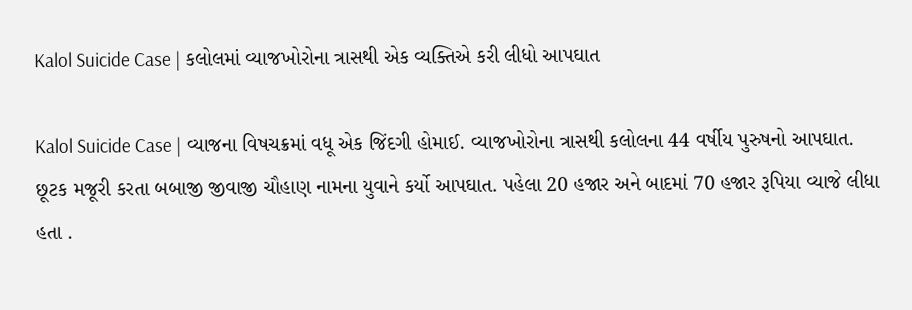Kalol Suicide Case | કલોલમાં વ્યાજખોરોના ત્રાસથી એક વ્યક્તિએ કરી લીધો આપઘાત

Kalol Suicide Case | વ્યાજના વિષચક્રમાં વધૂ એક જિંદગી હોમાઈ. વ્યાજખોરોના ત્રાસથી કલોલના 44 વર્ષીય પુરુષનો આપઘાત. છૂટક મજૂરી કરતા બબાજી જીવાજી ચૌહાણ નામના યુવાને કર્યો આપઘાત. પહેલા 20 હજાર અને બાદમાં 70 હજાર રૂપિયા વ્યાજે લીધા હતા .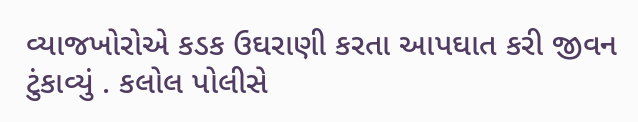વ્યાજખોરોએ કડક ઉઘરાણી કરતા આપઘાત કરી જીવન ટુંકાવ્યું . કલોલ પોલીસે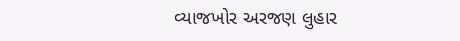વ્યાજખોર અરજણ લુહાર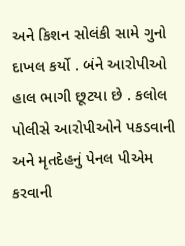અને કિશન સોલંકી સામે ગુનો દાખલ કર્યો . બંને આરોપીઓ હાલ ભાગી છૂટયા છે . કલોલ પોલીસે આરોપીઓને પકડવાની અને મૃતદેહનું પેનલ પીએમ કરવાની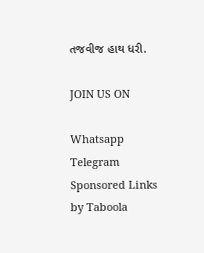તજવીજ હાથ ધરી.

JOIN US ON

Whatsapp
Telegram
Sponsored Links by Taboola